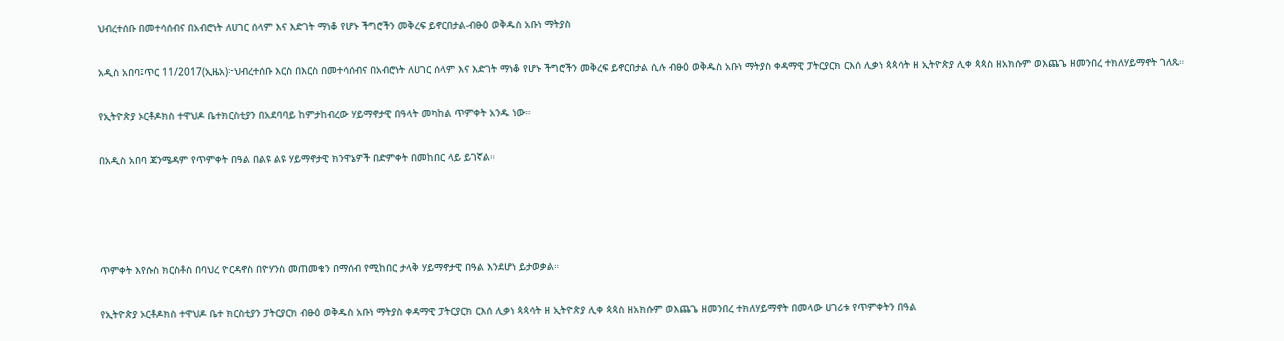ህብረተሰቡ በመተሳሰብና በአብሮነት ለሀገር ሰላም እና እድገት ማነቆ የሆኑ ችግሮችን መቅረፍ ይኖርበታል-ብፁዕ ወቅዱስ አቡነ ማትያስ

አዲስ አበባ፤ጥር 11/2017(ኢዜአ)፦ህብረተሰቡ እርስ በእርስ በመተሳሰብና በአብሮነት ለሀገር ሰላም እና እድገት ማነቆ የሆኑ ችግሮችን መቅረፍ ይኖርበታል ሲሉ ብፁዕ ወቅዱስ አቡነ ማትያስ ቀዳማዊ ፓትርያርክ ርእሰ ሊቃነ ጳጳሳት ዘ ኢትዮጵያ ሊቀ ጳጳስ ዘአክሱም ወእጨጌ ዘመንበረ ተክለሃይማኖት ገለጹ።

የኢትዮጵያ ኦርቶዶክስ ተዋህዶ ቤተክርስቲያን በአደባባይ ከምታከብረው ሃይማኖታዊ በዓላት መካከል ጥምቀት አንዱ ነው።

በአዲስ አበባ ጃንሜዳም የጥምቀት በዓል በልዩ ልዩ ሃይማኖታዊ ክንዋኔዎች በድምቀት በመከበር ላይ ይገኛል።




ጥምቀት እየሱስ ክርስቶስ በባህረ ዮርዳኖስ በዮሃንስ መጠመቁን በማሰብ የሚከበር ታላቅ ሃይማኖታዊ በዓል እንደሆነ ይታወቃል።

የኢትዮጵያ ኦርቶዶክስ ተዋህዶ ቤተ ክርስቲያን ፓትርያርክ ብፁዕ ወቅዱስ አቡነ ማትያስ ቀዳማዊ ፓትርያርክ ርእሰ ሊቃነ ጳጳሳት ዘ ኢትዮጵያ ሊቀ ጳጳስ ዘአክሱም ወእጨጌ ዘመንበረ ተክለሃይማኖት በመላው ሀገሪቱ የጥምቀትን በዓል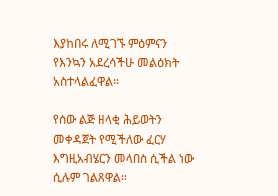እያከበሩ ለሚገኙ ምዕምናን የእንኳን አደረሳችሁ መልዕክት አስተላልፈዋል።

የሰው ልጅ ዘላቂ ሕይወትን መቀዳጀት የሚችለው ፈርሃ እግዚአብሄርን መላበስ ሲችል ነው ሲሉም ገልጸዋል።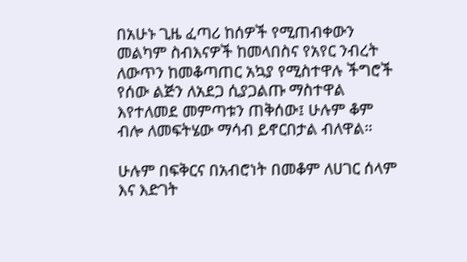በአሁኑ ጊዜ ፈጣሪ ከሰዎች የሚጠብቀውን መልካም ስብእናዎች ከመላበስና የአየር ንብረት ለውጥን ከመቆጣጠር አኳያ የሚስተዋሉ ችግሮች የሰው ልጅን ለአደጋ ሲያጋልጡ ማስተዋል እየተለመደ መምጣቱን ጠቅሰው፤ ሁሉም ቆም ብሎ ለመፍትሄው ማሳብ ይኖርበታል ብለዋል።

ሁሉም በፍቅርና በአብሮነት በመቆም ለሀገር ሰላም እና እድገት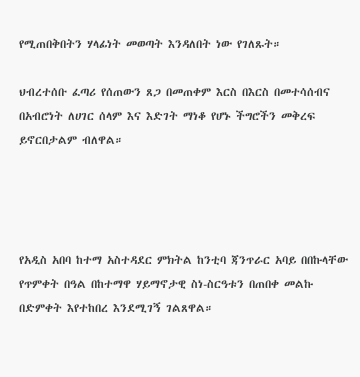የሚጠበቅበትን ሃላፊነት መወጣት እንዳለበት ነው የገለጹት።

ህብረተሰቡ ፈጣሪ የሰጠውን ጸጋ በመጠቀም እርስ በእርስ በመተሳሰብና በአብሮነት ለሀገር ሰላም እና እድገት ማነቆ የሆኑ ችግሮችን መቅረፍ ይኖርበታልም ብለዋል።




የአዲስ አበባ ከተማ አስተዳደር ምክትል ከንቲባ ጃንጥራር አባይ በበኩላቸው የጥምቀት በዓል በከተማዋ ሃይማኖታዊ ስነ-ስርዓቱን በጠበቀ መልኩ በድምቀት እየተከበረ እንደሚገኝ ገልጸዋል።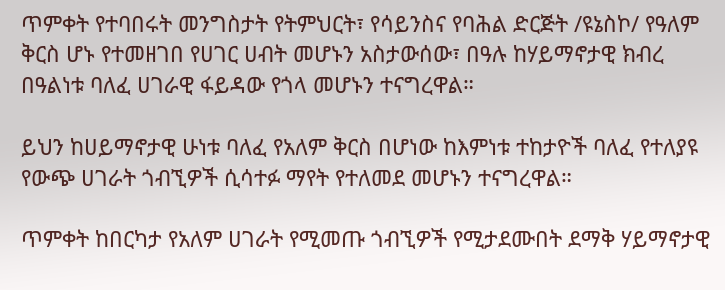ጥምቀት የተባበሩት መንግስታት የትምህርት፣ የሳይንስና የባሕል ድርጅት /ዩኔስኮ/ የዓለም ቅርስ ሆኑ የተመዘገበ የሀገር ሀብት መሆኑን አስታውሰው፣ በዓሉ ከሃይማኖታዊ ክብረ በዓልነቱ ባለፈ ሀገራዊ ፋይዳው የጎላ መሆኑን ተናግረዋል።

ይህን ከሀይማኖታዊ ሁነቱ ባለፈ የአለም ቅርስ በሆነው ከእምነቱ ተከታዮች ባለፈ የተለያዩ የውጭ ሀገራት ጎብኚዎች ሲሳተፉ ማየት የተለመደ መሆኑን ተናግረዋል።

ጥምቀት ከበርካታ የአለም ሀገራት የሚመጡ ጎብኚዎች የሚታደሙበት ደማቅ ሃይማኖታዊ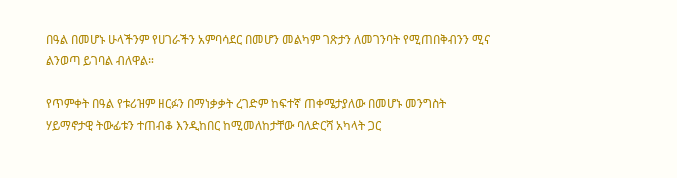በዓል በመሆኑ ሁላችንም የሀገራችን አምባሳደር በመሆን መልካም ገጽታን ለመገንባት የሚጠበቅብንን ሚና ልንወጣ ይገባል ብለዋል።

የጥምቀት በዓል የቱሪዝም ዘርፉን በማነቃቃት ረገድም ከፍተኛ ጠቀሜታያለው በመሆኑ መንግስት ሃይማኖታዊ ትውፊቱን ተጠብቆ እንዲከበር ከሚመለከታቸው ባለድርሻ አካላት ጋር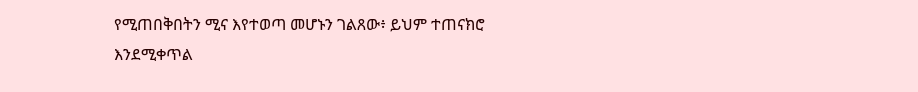የሚጠበቅበትን ሚና እየተወጣ መሆኑን ገልጸው፥ ይህም ተጠናክሮ እንደሚቀጥል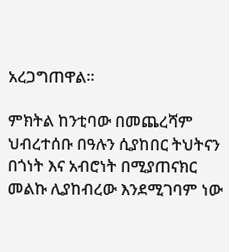አረጋግጠዋል።

ምክትል ከንቲባው በመጨረሻም ህብረተሰቡ በዓሉን ሲያከበር ትህትናን በጎነት እና አብሮነት በሚያጠናክር መልኩ ሊያከብረው እንደሚገባም ነው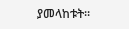ያመላከቱት።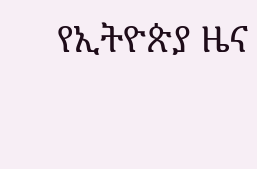የኢትዮጵያ ዜና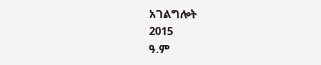አገልግሎት
2015
ዓ.ም